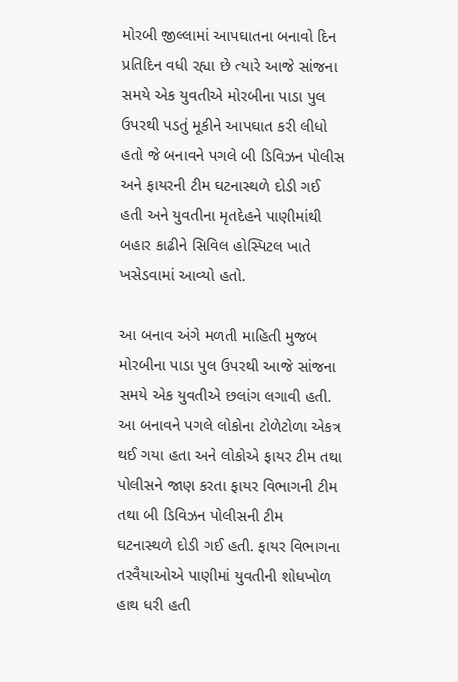મોરબી જીલ્લામાં આપઘાતના બનાવો દિન પ્રતિદિન વધી રહ્યા છે ત્યારે આજે સાંજના સમયે એક યુવતીએ મોરબીના પાડા પુલ ઉપરથી પડતું મૂકીને આપઘાત કરી લીધો હતો જે બનાવને પગલે બી ડિવિઝન પોલીસ અને ફાયરની ટીમ ઘટનાસ્થળે દોડી ગઈ હતી અને યુવતીના મૃતદેહને પાણીમાંથી બહાર કાઢીને સિવિલ હોસ્પિટલ ખાતે ખસેડવામાં આવ્યો હતો.

આ બનાવ અંગે મળતી માહિતી મુજબ મોરબીના પાડા પુલ ઉપરથી આજે સાંજના સમયે એક યુવતીએ છલાંગ લગાવી હતી. આ બનાવને પગલે લોકોના ટોળેટોળા એકત્ર થઈ ગયા હતા અને લોકોએ ફાયર ટીમ તથા પોલીસને જાણ કરતા ફાયર વિભાગની ટીમ તથા બી ડિવિઝન પોલીસની ટીમ ઘટનાસ્થળે દોડી ગઈ હતી. ફાયર વિભાગના તરવૈયાઓએ પાણીમાં યુવતીની શોધખોળ હાથ ધરી હતી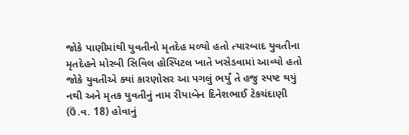જોકે પાણીમાંથી યુવતીનો મૃતદેહ મળ્યો હતો ત્યારબાદ યુવતીના મૃતદેહને મોરબી સિવિલ હોસ્પિટલ ખાતે ખસેડવામાં આવ્યો હતો જોકે યુવતીએ ક્યાં કારણોસર આ પગલું ભર્યું તે હજુ સ્પષ્ટ થયું નથી અને મૃતક યુવતીનું નામ રીયાબેન દિનેશભાઈ ટેકચંદાણી (ઉં.વ. 18) હોવાનું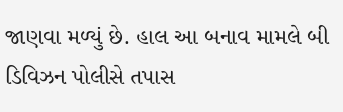જાણવા મળ્યું છે. હાલ આ બનાવ મામલે બી ડિવિઝન પોલીસે તપાસ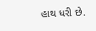હાથ ધરી છે.